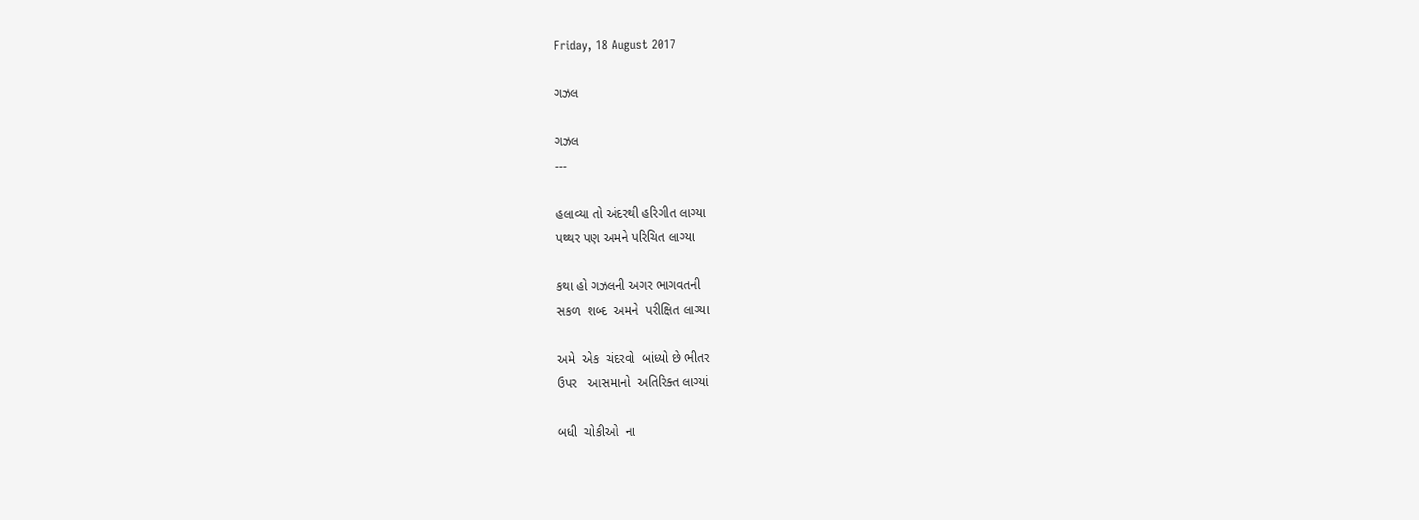Friday, 18 August 2017

ગઝલ

ગઝલ
---

હલાવ્યા તો અંદરથી હરિગીત લાગ્યા
પથ્થર પણ અમને પરિચિત લાગ્યા

કથા હો ગઝલની અગર ભાગવતની
સકળ  શબ્દ  અમને  પરીક્ષિત લાગ્યા

અમે  એક  ચંદરવો  બાંધ્યો છે ભીતર
ઉપર   આસમાનો  અતિરિક્ત લાગ્યાં

બધી  ચોકીઓ  ના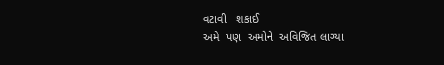વટાવી   શકાઈ
અમે  પણ  અમોને  અવિજિત લાગ્યા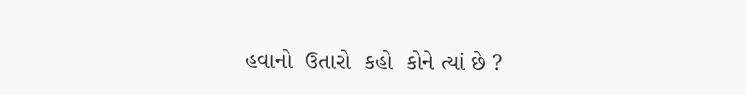હવાનો  ઉતારો  કહો  કોને ત્યાં છે ?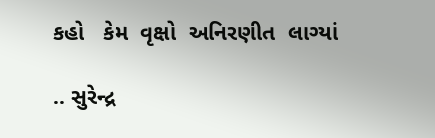કહો   કેમ  વૃક્ષો  અનિરણીત  લાગ્યાં

.. સુરેન્દ્ર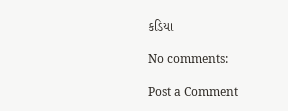કડિયા

No comments:

Post a Comment